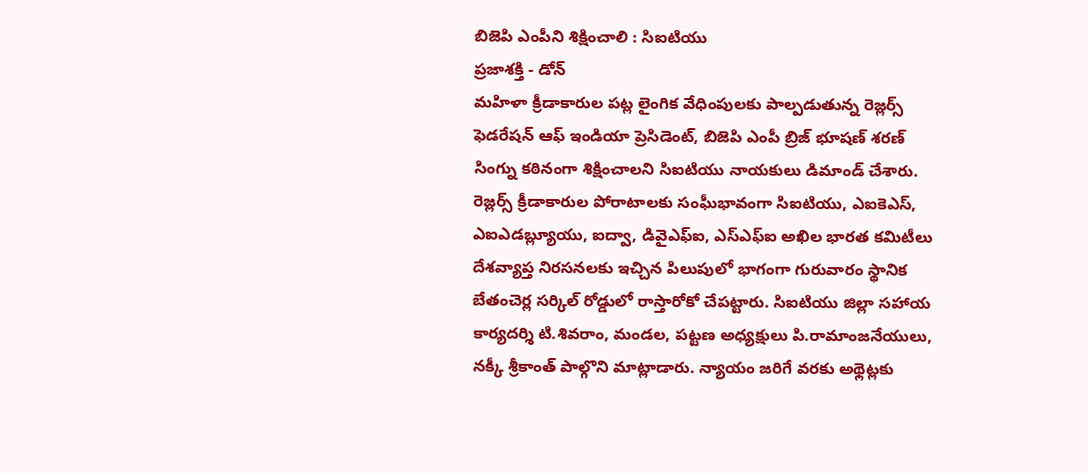బిజెపి ఎంపీని శిక్షించాలి : సిఐటియు
ప్రజాశక్తి - డోన్
మహిళా క్రీడాకారుల పట్ల లైంగిక వేధింపులకు పాల్పడుతున్న రెజ్లర్స్ ఫెడరేషన్ ఆఫ్ ఇండియా ప్రెసిడెంట్, బిజెపి ఎంపీ బ్రిజ్ భూషణ్ శరణ్ సింగ్ను కఠినంగా శిక్షించాలని సిఐటియు నాయకులు డిమాండ్ చేశారు. రెజ్లర్స్ క్రీడాకారుల పోరాటాలకు సంఘీభావంగా సిఐటియు, ఎఐకెఎస్, ఎఐఎడబ్ల్యూయు, ఐద్వా, డివైఎఫ్ఐ, ఎస్ఎఫ్ఐ అఖిల భారత కమిటీలు దేశవ్యాప్త నిరసనలకు ఇచ్చిన పిలుపులో భాగంగా గురువారం స్థానిక బేతంచెర్ల సర్కిల్ రోడ్డులో రాస్తారోకో చేపట్టారు. సిఐటియు జిల్లా సహాయ కార్యదర్శి టి.శివరాం, మండల, పట్టణ అధ్యక్షులు పి.రామాంజనేయులు, నక్కీ శ్రీకాంత్ పాల్గొని మాట్లాడారు. న్యాయం జరిగే వరకు అథ్లెట్లకు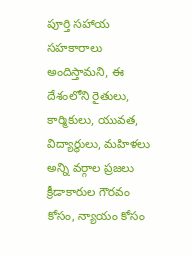పూర్తి సహాయ సహకారాలు అందిస్తామని, ఈ దేశంలోని రైతులు, కార్మికులు, యువత, విద్యార్థులు, మహిళలు అన్ని వర్గాల ప్రజలు క్రీడాకారుల గౌరవం కోసం, న్యాయం కోసం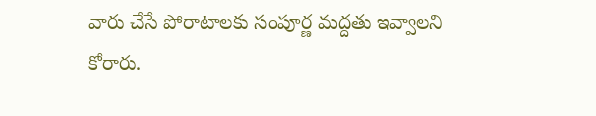వారు చేసే పోరాటాలకు సంపూర్ణ మద్దతు ఇవ్వాలని కోరారు.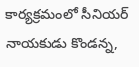కార్యక్రమంలో సీనియర్ నాయకుడు కొండన్న,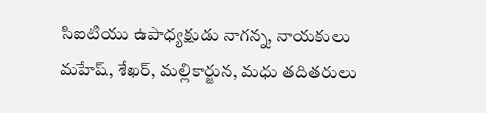సిఐటియు ఉపాధ్యక్షుడు నాగన్న, నాయకులు మహేష్, శేఖర్, మల్లికార్జున, మధు తదితరులు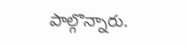పాల్గొన్నారు.